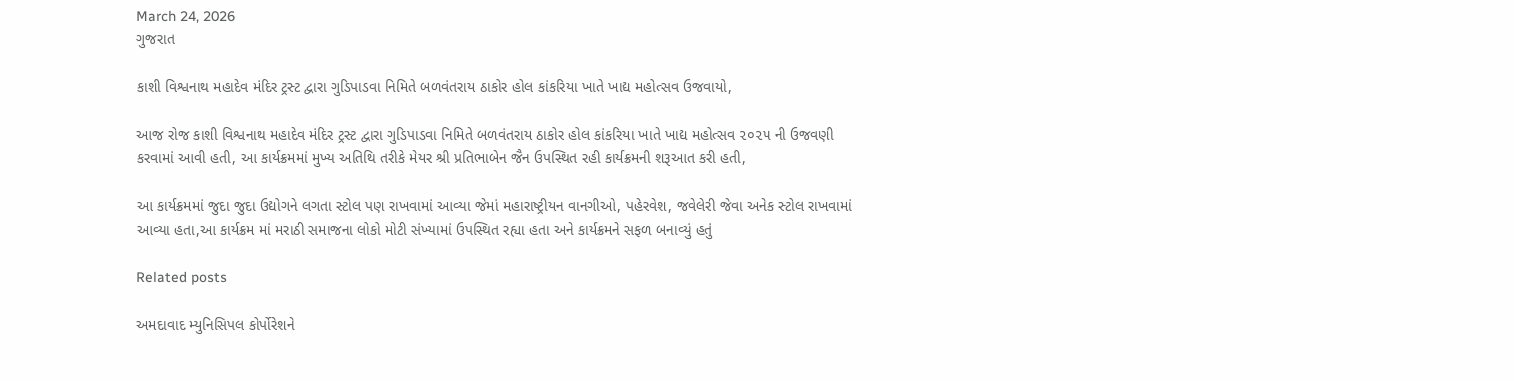March 24, 2026
ગુજરાત

કાશી વિશ્વનાથ મહાદેવ મંદિર ટ્રસ્ટ દ્વારા ગુડિપાડવા નિમિતે બળવંતરાય ઠાકોર હોલ કાંકરિયા ખાતે ખાદ્ય મહોત્સવ ઉજવાયો,

આજ રોજ કાશી વિશ્વનાથ મહાદેવ મંદિર ટ્રસ્ટ દ્વારા ગુડિપાડવા નિમિતે બળવંતરાય ઠાકોર હોલ કાંકરિયા ખાતે ખાદ્ય મહોત્સવ ૨૦૨૫ ની ઉજવણી કરવામાં આવી હતી, આ કાર્યક્રમમાં મુખ્ય અતિથિ તરીકે મેયર શ્રી પ્રતિભાબેન જૈન ઉપસ્થિત રહી કાર્યક્રમની શરૂઆત કરી હતી,

આ કાર્યક્રમમાં જુદા જુદા ઉદ્યોગને લગતા સ્ટોલ પણ રાખવામાં આવ્યા જેમાં મહારાષ્ટ્રીયન વાનગીઓ, પહેરવેશ, જવેલેરી જેવા અનેક સ્ટોલ રાખવામાં આવ્યા હતા,આ કાર્યક્રમ માં મરાઠી સમાજના લોકો મોટી સંખ્યામાં ઉપસ્થિત રહ્યા હતા અને કાર્યક્રમને સફળ બનાવ્યું હતું

Related posts

અમદાવાદ મ્યુનિસિપલ કોર્પોરેશને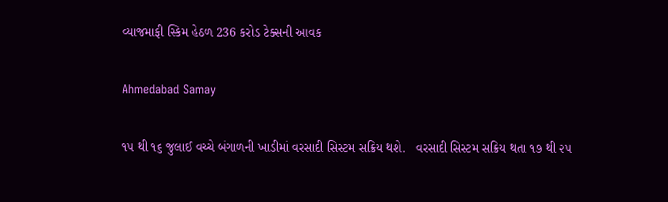વ્યાજમાફી સ્કિમ હેઠળ 236 કરોડ ટેક્સની આવક

Ahmedabad Samay

૧૫ થી ૧૬ જુલાઈ વચ્ચે બંગાળની ખાડીમાં વરસાદી સિસ્ટમ સક્રિય થશે.   વરસાદી સિસ્ટમ સક્રિય થતા ૧૭ થી ૨૫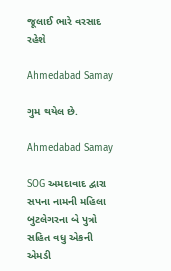જૂલાઈ ભારે વરસાદ રહેશે

Ahmedabad Samay

ગુમ થયેલ છે.

Ahmedabad Samay

SOG અમદાવાદ દ્વારા સપના નામની મહિલા બુટલેગરના બે પુત્રો સહિત વધુ એકની એમડી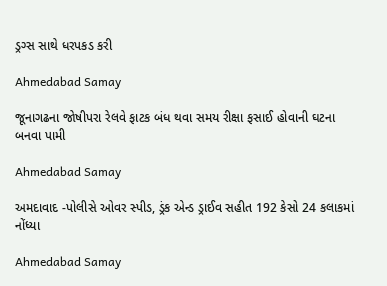ડ્રગ્સ સાથે ધરપકડ કરી

Ahmedabad Samay

જૂનાગઢના જોષીપરા રેલવે ફાટક બંધ થવા સમય રીક્ષા ફસાઈ હોવાની ઘટના બનવા પામી

Ahmedabad Samay

અમદાવાદ -પોલીસે ઓવર સ્પીડ, ડ્રંક એન્ડ ડ્રાઈવ સહીત 192 કેસો 24 કલાકમાં નોંધ્યા

Ahmedabad Samay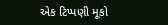એક ટિપ્પણી મૂકો